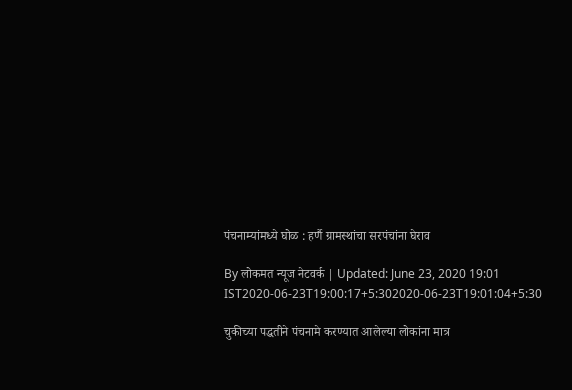पंचनाम्यांमध्ये घोळ : हर्णै ग्रामस्थांचा सरपंचांना घेराव

By लोकमत न्यूज नेटवर्क | Updated: June 23, 2020 19:01 IST2020-06-23T19:00:17+5:302020-06-23T19:01:04+5:30

चुकीच्या पद्धतीने पंचनामे करण्यात आलेल्या लोकांना मात्र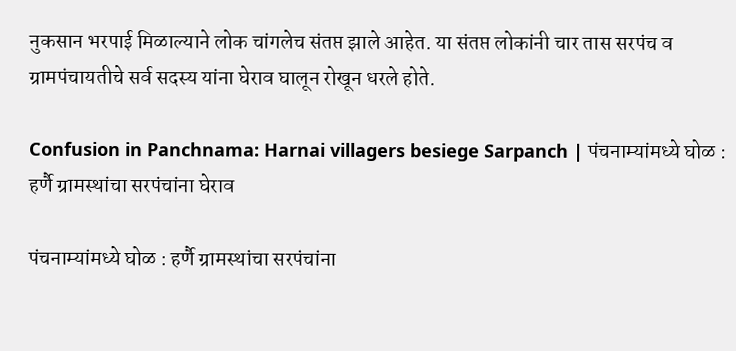नुकसान भरपाई मिळाल्याने लोक चांगलेच संतप्त झाले आहेत. या संतप्त लोकांनी चार तास सरपंच व ग्रामपंचायतीचे सर्व सदस्य यांना घेराव घालून रोखून धरले होते.

Confusion in Panchnama: Harnai villagers besiege Sarpanch | पंचनाम्यांमध्ये घोळ : हर्णै ग्रामस्थांचा सरपंचांना घेराव

पंचनाम्यांमध्ये घोळ : हर्णै ग्रामस्थांचा सरपंचांना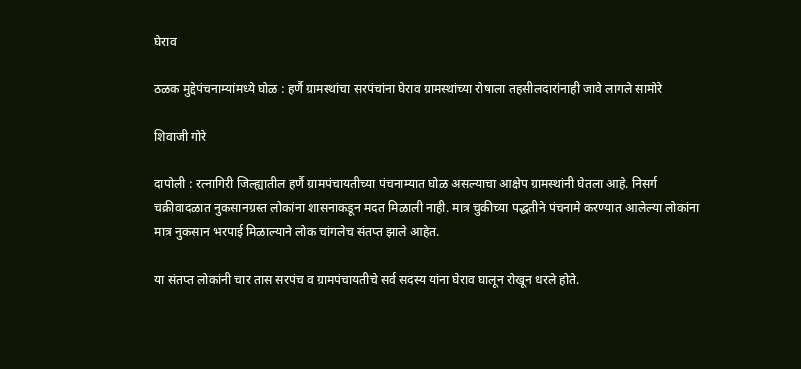घेराव

ठळक मुद्देपंचनाम्यांमध्ये घोळ : हर्णै ग्रामस्थांचा सरपंचांना घेराव ग्रामस्थांच्या रोषाला तहसीलदारांनाही जावे लागले सामोरे

शिवाजी गोरे

दापोली : रत्नागिरी जिल्ह्यातील हर्णै ग्रामपंचायतीच्या पंचनाम्यात घोळ असल्याचा आक्षेप ग्रामस्थांनी घेतला आहे. निसर्ग चक्रीवादळात नुकसानग्रस्त लोकांना शासनाकडून मदत मिळाली नाही. मात्र चुकीच्या पद्धतीने पंचनामे करण्यात आलेल्या लोकांना मात्र नुकसान भरपाई मिळाल्याने लोक चांगलेच संतप्त झाले आहेत.

या संतप्त लोकांनी चार तास सरपंच व ग्रामपंचायतीचे सर्व सदस्य यांना घेराव घालून रोखून धरले होते.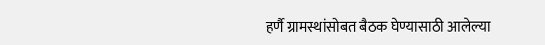हर्णै ग्रामस्थांसोबत बैठक घेण्यासाठी आलेल्या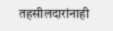तहसीलदारांनाही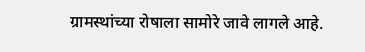ग्रामस्थांच्या रोषाला सामोरे जावे लागले आहे.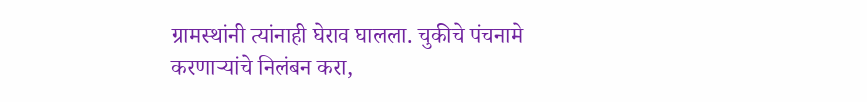ग्रामस्थांनी त्यांनाही घेराव घालला. चुकीचे पंचनामे करणाऱ्यांचे निलंबन करा,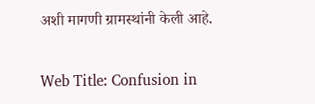अशी मागणी ग्रामस्थांनी केली आहे.

Web Title: Confusion in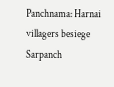Panchnama: Harnai villagers besiege Sarpanch